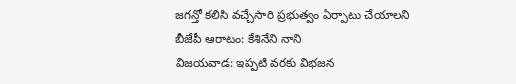జగన్తో కలిసి వచ్చేసారి ప్రభుత్వం ఏర్పాటు చేయాలని బీజేపీ ఆరాటం: కేశినేని నాని
విజయవాడ: ఇప్పటి వరకు విభజన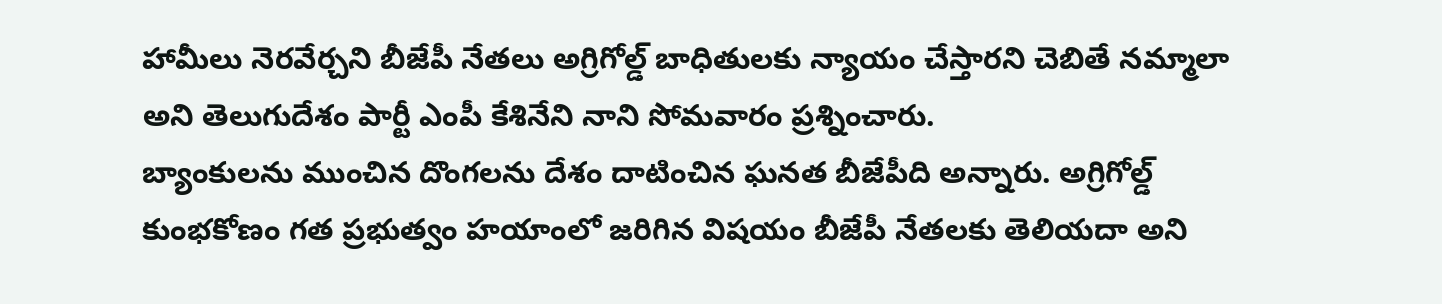హామీలు నెరవేర్చని బీజేపీ నేతలు అగ్రిగోల్డ్ బాధితులకు న్యాయం చేస్తారని చెబితే నమ్మాలా అని తెలుగుదేశం పార్టీ ఎంపీ కేశినేని నాని సోమవారం ప్రశ్నించారు.
బ్యాంకులను ముంచిన దొంగలను దేశం దాటించిన ఘనత బీజేపీది అన్నారు. అగ్రిగోల్డ్ కుంభకోణం గత ప్రభుత్వం హయాంలో జరిగిన విషయం బీజేపీ నేతలకు తెలియదా అని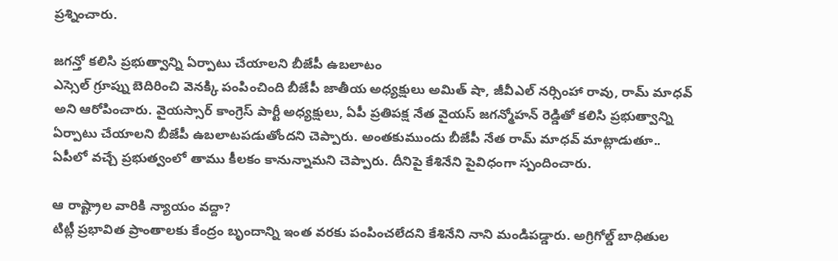ప్రశ్నించారు.

జగన్తో కలిసి ప్రభుత్వాన్ని ఏర్పాటు చేయాలని బీజేపీ ఉబలాటం
ఎస్సెల్ గ్రూప్ను బెదిరించి వెనక్కి పంపించింది బీజేపీ జాతీయ అధ్యక్షులు అమిత్ షా, జీవీఎల్ నర్సింహా రావు, రామ్ మాధవ్ అని ఆరోపించారు. వైయస్సార్ కాంగ్రెస్ పార్టీ అధ్యక్షులు, ఏపీ ప్రతిపక్ష నేత వైయస్ జగన్మోహన్ రెడ్డితో కలిసి ప్రభుత్వాన్ని ఏర్పాటు చేయాలని బీజేపీ ఉబలాటపడుతోందని చెప్పారు. అంతకుముందు బీజేపీ నేత రామ్ మాధవ్ మాట్లాడుతూ.. ఏపీలో వచ్చే ప్రభుత్వంలో తాము కీలకం కానున్నామని చెప్పారు. దీనిపై కేశినేని పైవిధంగా స్పందించారు.

ఆ రాష్ట్రాల వారికి న్యాయం వద్దా?
టిట్లీ ప్రభావిత ప్రాంతాలకు కేంద్రం బృందాన్ని ఇంత వరకు పంపించలేదని కేశినేని నాని మండిపడ్డారు. అగ్రిగోల్డ్ బాధితుల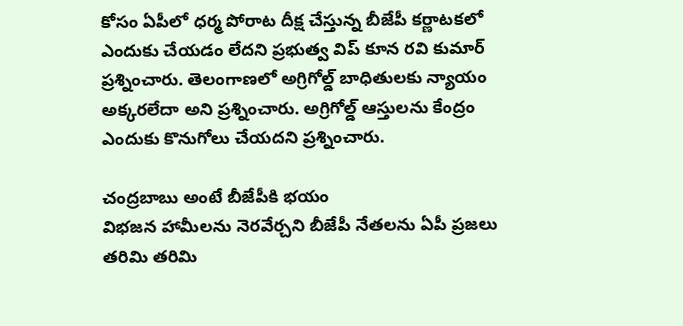కోసం ఏపీలో ధర్మ పోరాట దీక్ష చేస్తున్న బీజేపీ కర్ణాటకలో ఎందుకు చేయడం లేదని ప్రభుత్వ విప్ కూన రవి కుమార్ ప్రశ్నించారు. తెలంగాణలో అగ్రిగోల్డ్ బాధితులకు న్యాయం అక్కరలేదా అని ప్రశ్నించారు. అగ్రిగోల్డ్ ఆస్తులను కేంద్రం ఎందుకు కొనుగోలు చేయదని ప్రశ్నించారు.

చంద్రబాబు అంటే బీజేపీకి భయం
విభజన హామీలను నెరవేర్చని బీజేపీ నేతలను ఏపీ ప్రజలు తరిమి తరిమి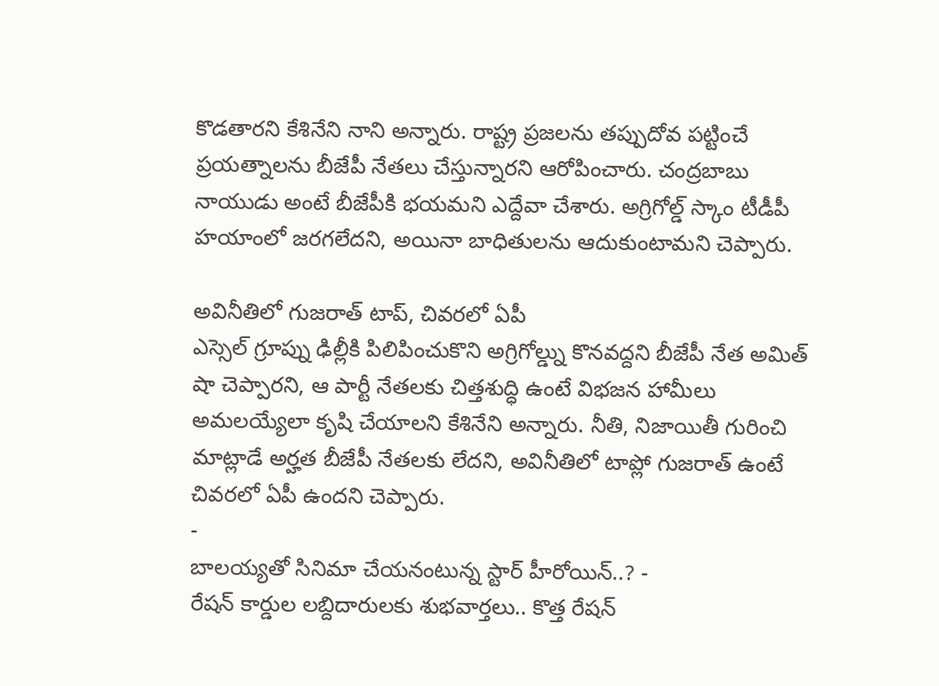కొడతారని కేశినేని నాని అన్నారు. రాష్ట్ర ప్రజలను తప్పుదోవ పట్టించే ప్రయత్నాలను బీజేపీ నేతలు చేస్తున్నారని ఆరోపించారు. చంద్రబాబు నాయుడు అంటే బీజేపీకి భయమని ఎద్దేవా చేశారు. అగ్రిగోల్డ్ స్కాం టీడీపీ హయాంలో జరగలేదని, అయినా బాధితులను ఆదుకుంటామని చెప్పారు.

అవినీతిలో గుజరాత్ టాప్, చివరలో ఏపీ
ఎస్సెల్ గ్రూప్ను ఢిల్లీకి పిలిపించుకొని అగ్రిగోల్డ్ను కొనవద్దని బీజేపీ నేత అమిత్ షా చెప్పారని, ఆ పార్టీ నేతలకు చిత్తశుద్ధి ఉంటే విభజన హామీలు అమలయ్యేలా కృషి చేయాలని కేశినేని అన్నారు. నీతి, నిజాయితీ గురించి మాట్లాడే అర్హత బీజేపీ నేతలకు లేదని, అవినీతిలో టాప్లో గుజరాత్ ఉంటే చివరలో ఏపీ ఉందని చెప్పారు.
-
బాలయ్యతో సినిమా చేయనంటున్న స్టార్ హీరోయిన్..? -
రేషన్ కార్డుల లబ్దిదారులకు శుభవార్తలు.. కొత్త రేషన్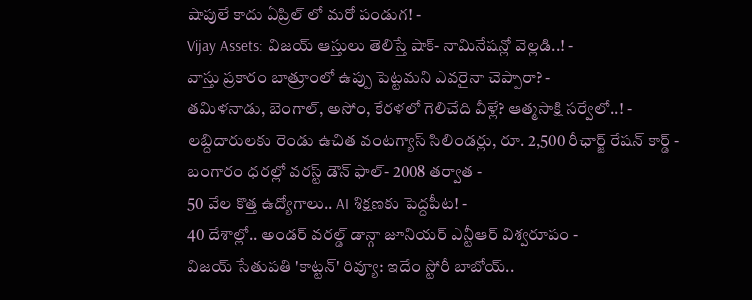షాపులే కాదు ఏప్రిల్ లో మరో పండుగ! -
Vijay Assets: విజయ్ ఆస్తులు తెలిస్తే షాక్- నామినేషన్లో వెల్లడి..! -
వాస్తు ప్రకారం బాత్రూంలో ఉప్పు పెట్టమని ఎవరైనా చెప్పారా? -
తమిళనాడు, బెంగాల్, అసోం, కేరళలో గెలిచేది వీళ్లే? ఆత్మసాక్షి సర్వేలో..! -
లబ్దిదారులకు రెండు ఉచిత వంటగ్యాస్ సిలిండర్లు, రూ. 2,500 రీఛార్జ్ రేషన్ కార్డ్ -
బంగారం ధరల్లో వరస్ట్ డౌన్ ఫాల్- 2008 తర్వాత -
50 వేల కొత్త ఉద్యోగాలు.. AI శిక్షణకు పెద్దపీట! -
40 దేశాల్లో.. అండర్ వరల్డ్ డాన్గా జూనియర్ ఎన్టీఆర్ విశ్వరూపం -
విజయ్ సేతుపతి 'కాట్టన్' రివ్యూ: ఇదేం స్టోరీ బాబోయ్..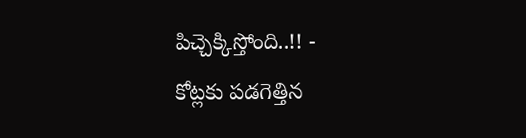పిచ్చెక్కిస్తోంది..!! -
కోట్లకు పడగెత్తిన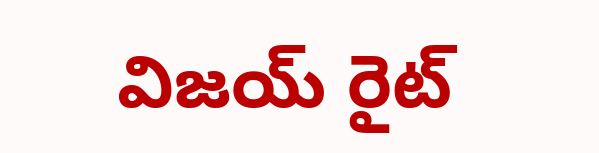విజయ్ రైట్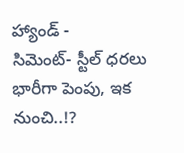హ్యాండ్ -
సిమెంట్- స్టీల్ ధరలు భారీగా పెంపు, ఇక నుంచి..!?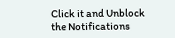Click it and Unblock the Notifications